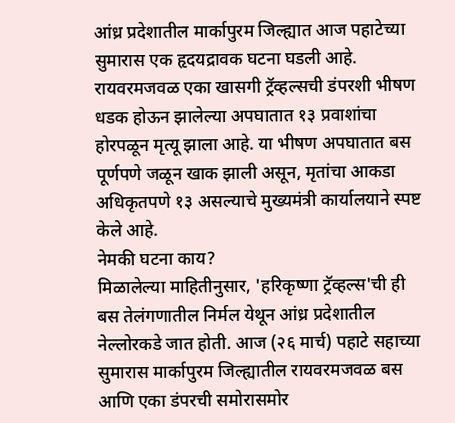आंध्र प्रदेशातील मार्कापुरम जिल्ह्यात आज पहाटेच्या सुमारास एक हृदयद्रावक घटना घडली आहे. रायवरमजवळ एका खासगी ट्रॅव्हल्सची डंपरशी भीषण धडक होऊन झालेल्या अपघातात १३ प्रवाशांचा होरपळून मृत्यू झाला आहे. या भीषण अपघातात बस पूर्णपणे जळून खाक झाली असून, मृतांचा आकडा अधिकृतपणे १३ असल्याचे मुख्यमंत्री कार्यालयाने स्पष्ट केले आहे.
नेमकी घटना काय?
मिळालेल्या माहितीनुसार, 'हरिकृष्णा ट्रॅव्हल्स'ची ही बस तेलंगणातील निर्मल येथून आंध्र प्रदेशातील नेल्लोरकडे जात होती. आज (२६ मार्च) पहाटे सहाच्या सुमारास मार्कापुरम जिल्ह्यातील रायवरमजवळ बस आणि एका डंपरची समोरासमोर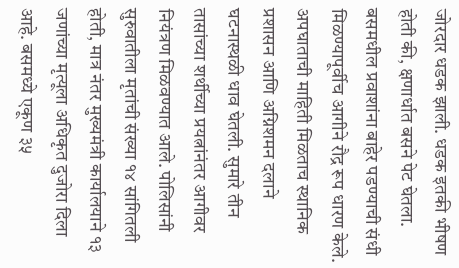जोरदार धडक झाली. धडक इतकी भीषण होती की, क्षणार्धात बसने पेट घेतला. बसमधील प्रवाशांना बाहेर पडण्याची संधी मिळण्यापूर्वीच आगीने रौद्र रूप धारण केले. अपघाताची माहिती मिळताच स्थानिक प्रशासन आणि अग्निशमन दलाने घटनास्थळी धाव घेतली. सुमारे तीन तासांच्या शर्थीच्या प्रयत्नांनंतर आगीवर नियंत्रण मिळवण्यात आले. पोलिसांनी सुरुवातीला मृतांची संख्या १४ सांगितली होती, मात्र नंतर मुख्यमंत्री कार्यालयाने १३ जणांच्या मृत्यूला अधिकृत दुजोरा दिला आहे. बसमध्ये एकूण ३५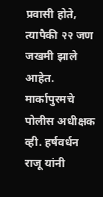प्रवासी होते, त्यापैकी २२ जण जखमी झाले आहेत. मार्कापुरमचे पोलीस अधीक्षक व्ही. हर्षवर्धन राजू यांनी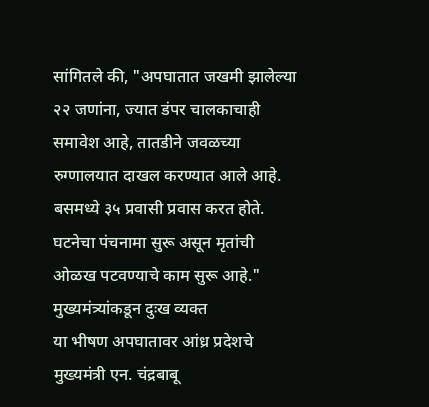सांगितले की, "अपघातात जखमी झालेल्या २२ जणांना, ज्यात डंपर चालकाचाही समावेश आहे, तातडीने जवळच्या रुग्णालयात दाखल करण्यात आले आहे. बसमध्ये ३५ प्रवासी प्रवास करत होते. घटनेचा पंचनामा सुरू असून मृतांची ओळख पटवण्याचे काम सुरू आहे."
मुख्यमंत्र्यांकडून दुःख व्यक्त
या भीषण अपघातावर आंध्र प्रदेशचे मुख्यमंत्री एन. चंद्रबाबू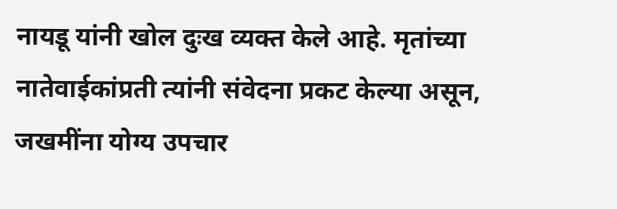नायडू यांनी खोल दुःख व्यक्त केले आहे. मृतांच्या नातेवाईकांप्रती त्यांनी संवेदना प्रकट केल्या असून, जखमींना योग्य उपचार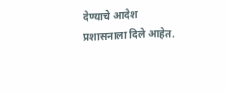देण्याचे आदेश प्रशासनाला दिले आहेत.